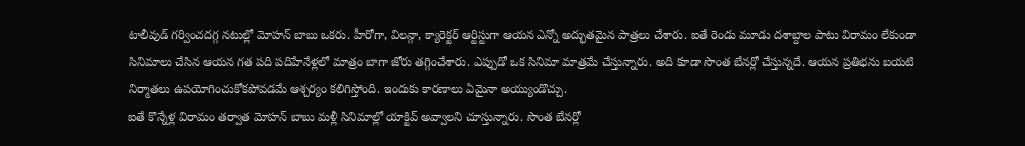టాలీవుడ్ గర్వించదగ్గ నటుల్లో మోహన్ బాబు ఒకరు. హీరోగా, విలన్గా, క్యారెక్టర్ ఆర్టిస్టుగా ఆయన ఎన్నో అద్భుతమైన పాత్రలు చేశారు. ఐతే రెండు మూడు దశాబ్దాల పాటు విరామం లేకుండా సినిమాలు చేసిన ఆయన గత పది పదిహేనేళ్లలో మాత్రం బాగా జోరు తగ్గించేశారు. ఎప్పుడో ఒక సినిమా మాత్రమే చేస్తున్నారు. అది కూడా సొంత బేనర్లో చేస్తున్నదే. ఆయన ప్రతిభను బయటి నిర్మాతలు ఉపయోగించుకోకపోవడమే ఆశ్చర్యం కలిగిస్తోంది. ఇందుకు కారణాలు ఏమైనా అయ్యుండొచ్చు.
ఐతే కొన్నేళ్ల విరామం తర్వాత మోహన్ బాబు మళ్లీ సినిమాల్లో యాక్టివ్ అవ్వాలని చూస్తున్నారు. సొంత బేనర్లో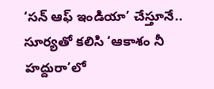‘సన్ ఆఫ్ ఇండియా’ చేస్తూనే.. సూర్యతో కలిసి ‘ఆకాశం నీ హద్దురా’లో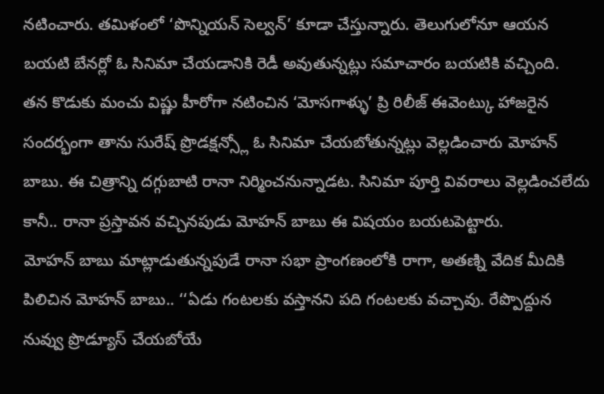నటించారు. తమిళంలో ‘పొన్నియన్ సెల్వన్’ కూడా చేస్తున్నారు. తెలుగులోనూ ఆయన బయటి బేనర్లో ఓ సినిమా చేయడానికి రెడీ అవుతున్నట్లు సమాచారం బయటికి వచ్చింది.
తన కొడుకు మంచు విష్ణు హీరోగా నటించిన ‘మోసగాళ్ళు’ ప్రి రిలీజ్ ఈవెంట్కు హాజరైన సందర్భంగా తాను సురేష్ ప్రొడక్షన్స్లో ఓ సినిమా చేయబోతున్నట్లు వెల్లడించారు మోహన్ బాబు. ఈ చిత్రాన్ని దగ్గుబాటి రానా నిర్మించనున్నాడట. సినిమా పూర్తి వివరాలు వెల్లడించలేదు కానీ.. రానా ప్రస్తావన వచ్చినపుడు మోహన్ బాబు ఈ విషయం బయటపెట్టారు.
మోహన్ బాబు మాట్లాడుతున్నపుడే రానా సభా ప్రాంగణంలోకి రాగా, అతణ్ని వేదిక మీదికి పిలిచిన మోహన్ బాబు.. ‘‘ఏడు గంటలకు వస్తానని పది గంటలకు వచ్చావు. రేప్పొద్దున నువ్వు ప్రొడ్యూస్ చేయబోయే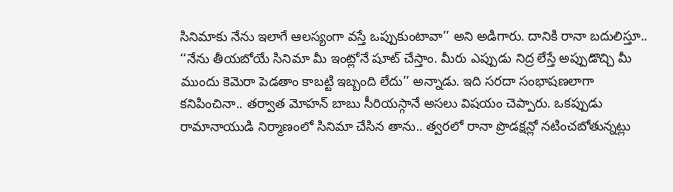సినిమాకు నేను ఇలాగే ఆలస్యంగా వస్తే ఒప్పుకుంటావా’’ అని అడిగారు. దానికి రానా బదులిస్తూ.. ‘‘నేను తీయబోయే సినిమా మీ ఇంట్లోనే షూట్ చేస్తాం. మీరు ఎప్పుడు నిద్ర లేస్తే అప్పుడొచ్చి మీ ముందు కెమెరా పెడతాం కాబట్టి ఇబ్బంది లేదు’’ అన్నాడు. ఇది సరదా సంభాషణలాగా కనిపించినా.. తర్వాత మోహన్ బాబు సీరియస్గానే అసలు విషయం చెప్పారు. ఒకప్పుడు రామానాయుడి నిర్మాణంలో సినిమా చేసిన తాను.. త్వరలో రానా ప్రొడక్షన్లో నటించబోతున్నట్లు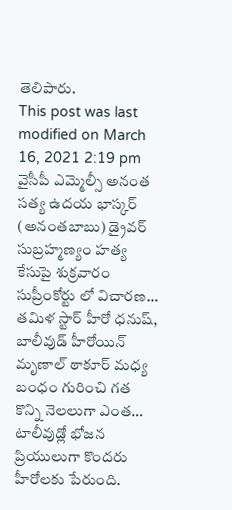తెలిపారు.
This post was last modified on March 16, 2021 2:19 pm
వైసీపీ ఎమ్మెల్సీ అనంత సత్య ఉదయ భాస్కర్ (అనంతబాబు) డ్రైవర్ సుబ్రహ్మణ్యం హత్య కేసుపై శుక్రవారం సుప్రీంకోర్టు లో విచారణ…
తమిళ స్టార్ హీరో ధనుష్, బాలీవుడ్ హీరోయిన్ మృణాల్ ఠాకూర్ మధ్య బంధం గురించి గత కొన్ని నెలలుగా ఎంత…
టాలీవుడ్లో భోజన ప్రియులుగా కొందరు హీరోలకు పేరుంది.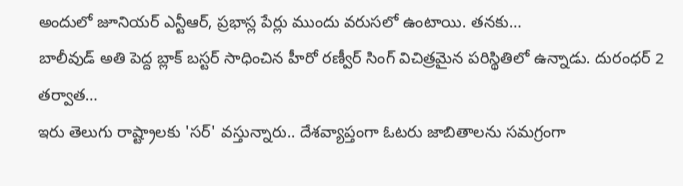అందులో జూనియర్ ఎన్టీఆర్, ప్రభాస్ల పేర్లు ముందు వరుసలో ఉంటాయి. తనకు…
బాలీవుడ్ అతి పెద్ద బ్లాక్ బస్టర్ సాధించిన హీరో రణ్వీర్ సింగ్ విచిత్రమైన పరిస్థితిలో ఉన్నాడు. దురంధర్ 2 తర్వాత…
ఇరు తెలుగు రాష్ట్రాలకు 'సర్' వస్తున్నారు.. దేశవ్యాప్తంగా ఓటరు జాబితాలను సమగ్రంగా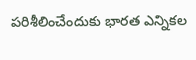పరిశీలించేందుకు భారత ఎన్నికల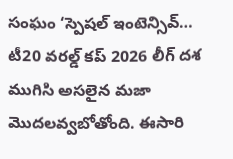సంఘం ‘స్పెషల్ ఇంటెన్సివ్…
టీ20 వరల్డ్ కప్ 2026 లీగ్ దశ ముగిసి అసలైన మజా మొదలవ్వబోతోంది. ఈసారి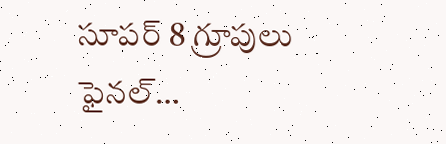సూపర్ 8 గ్రూపులు ఫైనల్…